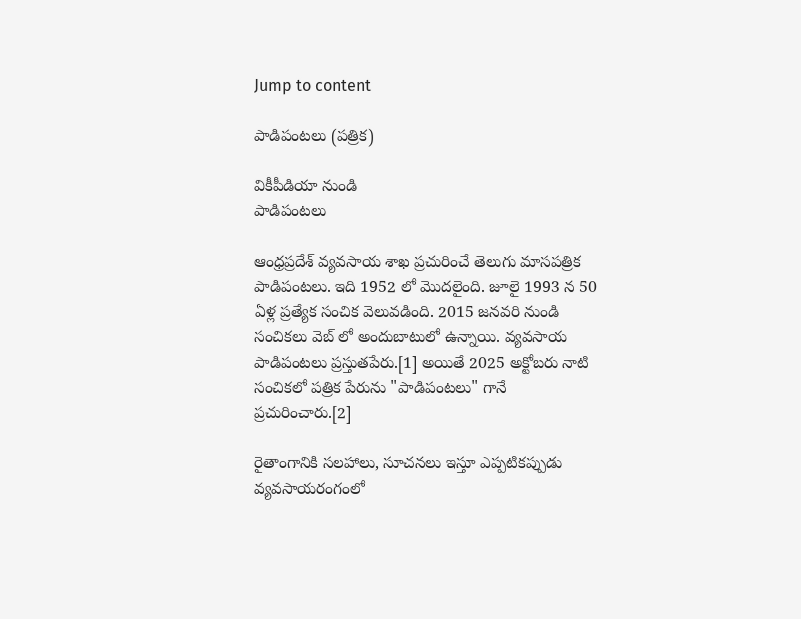Jump to content

పాడిపంటలు (పత్రిక)

వికీపీడియా నుండి
పాడిపంటలు

ఆంధ్రప్రదేశ్ వ్యవసాయ శాఖ ప్రచురించే తెలుగు మాసపత్రిక పాడిపంటలు. ఇది 1952 లో మొదలైంది. జూలై 1993 న 50 ఏళ్ల ప్రత్యేక సంచిక వెలువడింది. 2015 జనవరి నుండి సంచికలు వెబ్ లో అందుబాటులో ఉన్నాయి. వ్యవసాయ పాడిపంటలు ప్రస్తుతపేరు.[1] అయితే 2025 అక్టోబరు నాటి సంచికలో పత్రిక పేరును "పాడిపంటలు" గానే ప్రచురించారు.[2]

రైతాంగానికి సలహాలు, సూచనలు ఇస్తూ ఎప్పటికప్పుడు వ్యవసాయరంగంలో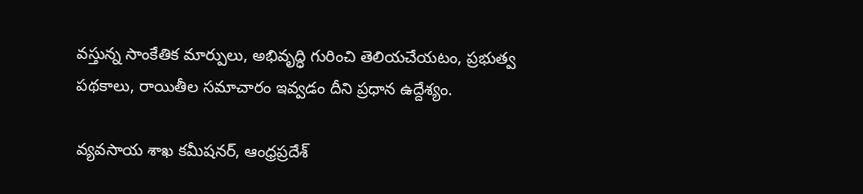వస్తున్న సాంకేతిక మార్పులు, అభివృద్ధి గురించి తెలియచేయటం, ప్రభుత్వ పథకాలు, రాయితీల సమాచారం ఇవ్వడం దీని ప్రధాన ఉద్దేశ్యం.

వ్యవసాయ శాఖ కమీషనర్, ఆంధ్రప్రదేశ్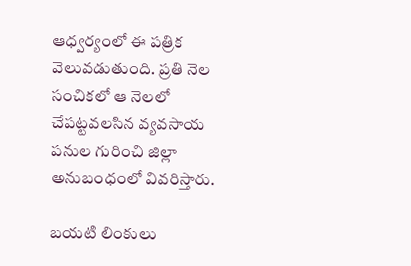ఆధ్వర్యంలో ఈ పత్రిక వెలువడుతుంది. ప్రతి నెల సంచికలో ఆ నెలలో చేపట్టవలసిన వ్యవసాయ పనుల గురించి జిల్లా అనుబంధంలో వివరిస్తారు.

బయటి లింకులు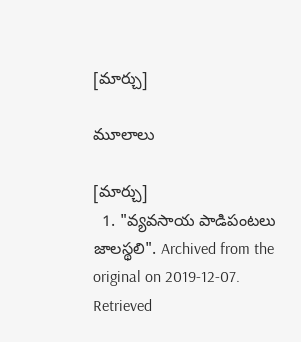[మార్చు]

మూలాలు

[మార్చు]
  1. "వ్యవసాయ పాడిపంటలు జాలస్థలి". Archived from the original on 2019-12-07. Retrieved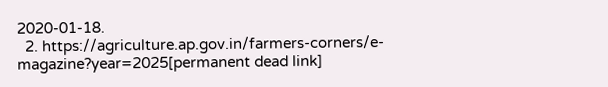2020-01-18.
  2. https://agriculture.ap.gov.in/farmers-corners/e-magazine?year=2025[permanent dead link]